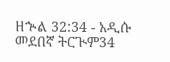ዘኍል 32:34 - አዲሱ መደበኛ ትርጒም34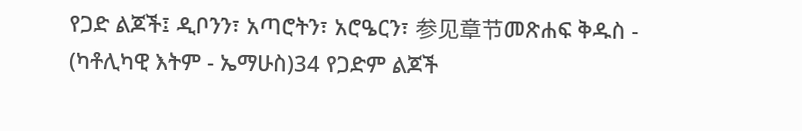የጋድ ልጆች፤ ዲቦንን፣ አጣሮትን፣ አሮዔርን፣ 参见章节መጽሐፍ ቅዱስ - (ካቶሊካዊ እትም - ኤማሁስ)34 የጋድም ልጆች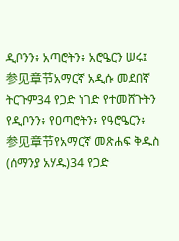ዲቦንን፥ አጣሮትን፥ አሮዔርን ሠሩ፤ 参见章节አማርኛ አዲሱ መደበኛ ትርጉም34 የጋድ ነገድ የተመሸጉትን የዲቦንን፥ የዐጣሮትን፥ የዓሮዔርን፥ 参见章节የአማርኛ መጽሐፍ ቅዱስ (ሰማንያ አሃዱ)34 የጋድ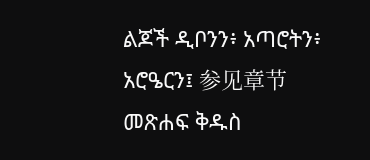ልጆች ዲቦንን፥ አጣሮትን፥ አሮዔርን፤ 参见章节መጽሐፍ ቅዱስ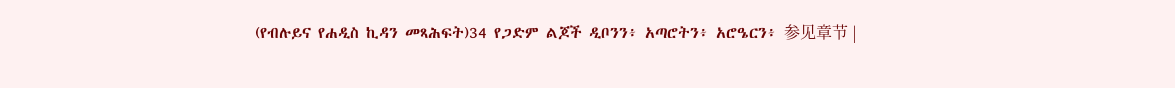(የብሉይና የሐዲስ ኪዳን መጻሕፍት)34 የጋድም ልጆች ዲቦንን፥ አጣሮትን፥ አሮዔርን፥ 参见章节 |